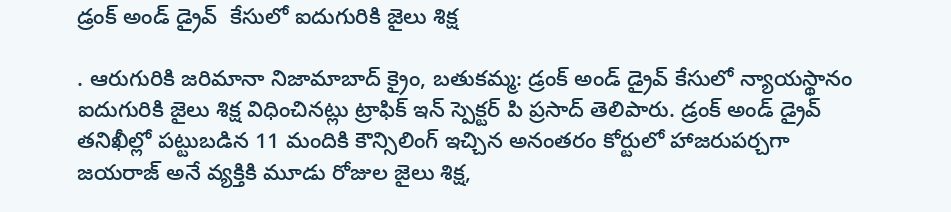డ్రంక్ అండ్ డ్రైవ్  కేసులో ఐదుగురికి జైలు శిక్ష

. ఆరుగురికి జరిమానా నిజామాబాద్ క్రైం, బతుకమ్మ: డ్రంక్ అండ్ డ్రైవ్ కేసులో న్యాయస్థానం  ఐదుగురికి జైలు శిక్ష విధించినట్లు ట్రాఫిక్ ఇన్ స్పెక్టర్ పి ప్రసాద్ తెలిపారు. డ్రంక్ అండ్ డ్రైవ్ తనిఖీల్లో పట్టుబడిన 11 మందికి కౌన్సిలింగ్ ఇచ్చిన అనంతరం కోర్టులో హాజరుపర్చగా జయరాజ్ అనే వ్యక్తికి మూడు రోజుల జైలు శిక్ష,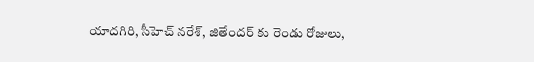యాదగిరి, సీహెచ్ నరేశ్, జితేందర్ కు రెండు రోజులు,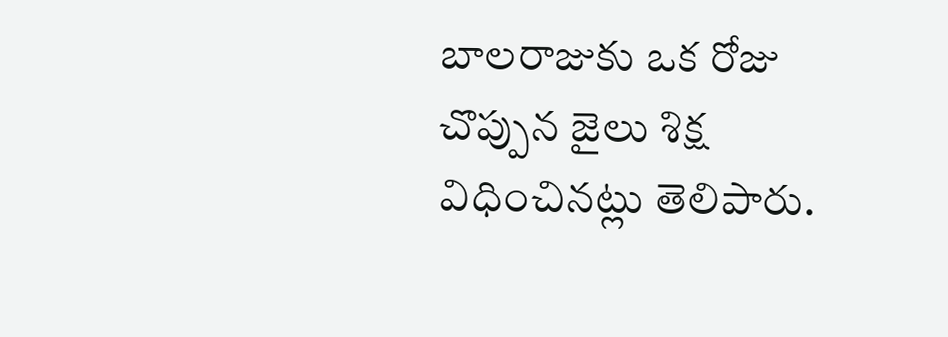బాలరాజుకు ఒక రోజు చొప్పున జైలు శిక్ష విధించినట్లు తెలిపారు.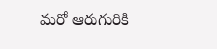మరో ఆరుగురికి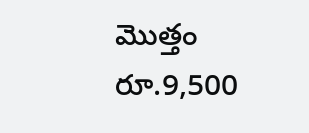మొత్తం రూ.9,500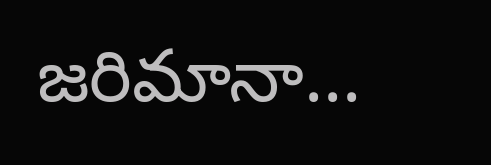జరిమానా...